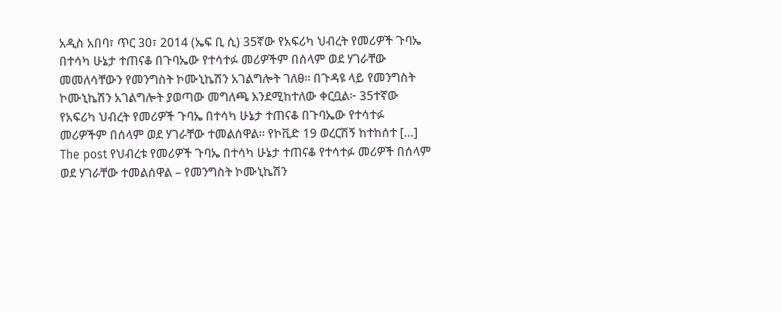አዲስ አበባ፣ ጥር 30፣ 2014 (ኤፍ ቢ ሲ) 35ኛው የአፍሪካ ህብረት የመሪዎች ጉባኤ በተሳካ ሁኔታ ተጠናቆ በጉባኤው የተሳተፉ መሪዎችም በሰላም ወደ ሃገራቸው መመለሳቸውን የመንግስት ኮሙኒኬሽን አገልግሎት ገለፀ። በጉዳዩ ላይ የመንግስት ኮሙኒኬሽን አገልግሎት ያወጣው መግለጫ እንደሚከተለው ቀርቧል፦ 35ተኛው የአፍሪካ ህብረት የመሪዎች ጉባኤ በተሳካ ሁኔታ ተጠናቆ በጉባኤው የተሳተፉ መሪዎችም በሰላም ወደ ሃገራቸው ተመልሰዋል። የኮቪድ 19 ወረርሽኝ ከተከሰተ […]
The post የህብረቱ የመሪዎች ጉባኤ በተሳካ ሁኔታ ተጠናቆ የተሳተፉ መሪዎች በሰላም ወደ ሃገራቸው ተመልሰዋል – የመንግስት ኮሙኒኬሽን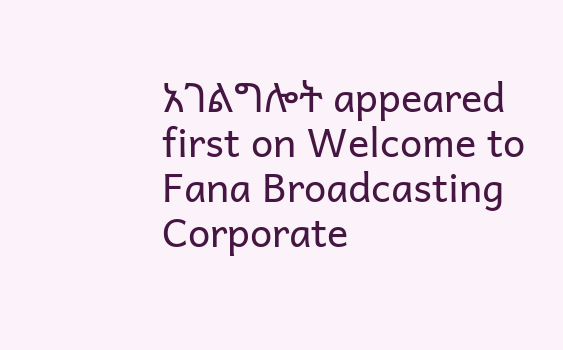አገልግሎት appeared first on Welcome to Fana Broadcasting Corporate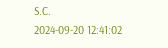S.C.
2024-09-20 12:41:02